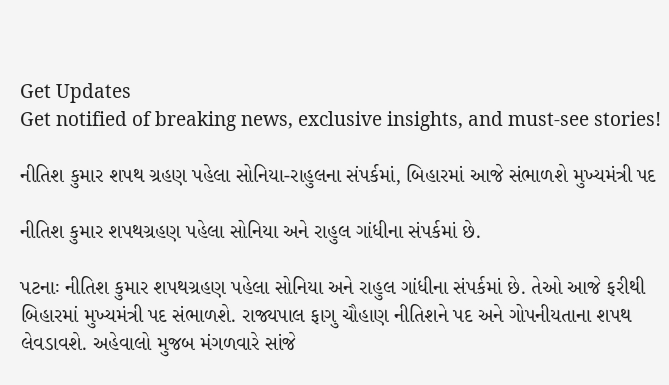Get Updates
Get notified of breaking news, exclusive insights, and must-see stories!

નીતિશ કુમાર શપથ ગ્રહણ પહેલા સોનિયા-રાહુલના સંપર્કમાં, બિહારમાં આજે સંભાળશે મુખ્યમંત્રી પદ

નીતિશ કુમાર શપથગ્રહણ પહેલા સોનિયા અને રાહુલ ગાંધીના સંપર્કમાં છે.

પટનાઃ નીતિશ કુમાર શપથગ્રહણ પહેલા સોનિયા અને રાહુલ ગાંધીના સંપર્કમાં છે. તેઓ આજે ફરીથી બિહારમાં મુખ્યમંત્રી પદ સંભાળશે. રાજ્યપાલ ફાગુ ચૌહાણ નીતિશને પદ અને ગોપનીયતાના શપથ લેવડાવશે. અહેવાલો મુજબ મંગળવારે સાંજે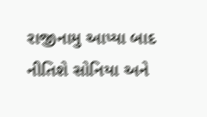રાજીનામુ આપ્યા બાદ નીતિશે સોનિયા અને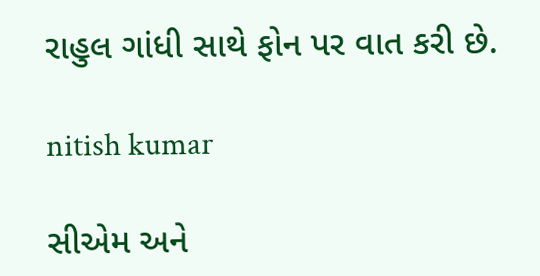રાહુલ ગાંધી સાથે ફોન પર વાત કરી છે.

nitish kumar

સીએમ અને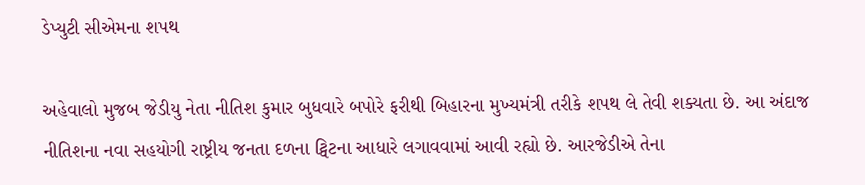ડેપ્યુટી સીએમના શપથ

અહેવાલો મુજબ જેડીયુ નેતા નીતિશ કુમાર બુધવારે બપોરે ફરીથી બિહારના મુખ્યમંત્રી તરીકે શપથ લે તેવી શક્યતા છે. આ અંદાજ નીતિશના નવા સહયોગી રાષ્ટ્રીય જનતા દળના ટ્વિટના આધારે લગાવવામાં આવી રહ્યો છે. આરજેડીએ તેના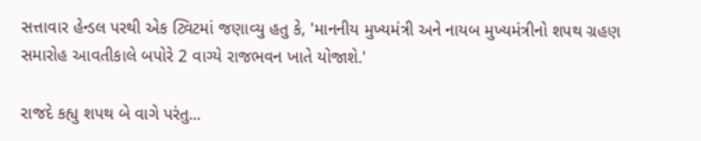સત્તાવાર હેન્ડલ પરથી એક ટ્વિટમાં જણાવ્યુ હતુ કે, 'માનનીય મુખ્યમંત્રી અને નાયબ મુખ્યમંત્રીનો શપથ ગ્રહણ સમારોહ આવતીકાલે બપોરે 2 વાગ્યે રાજભવન ખાતે યોજાશે.'

રાજદે કહ્યુ શપથ બે વાગે પરંતુ...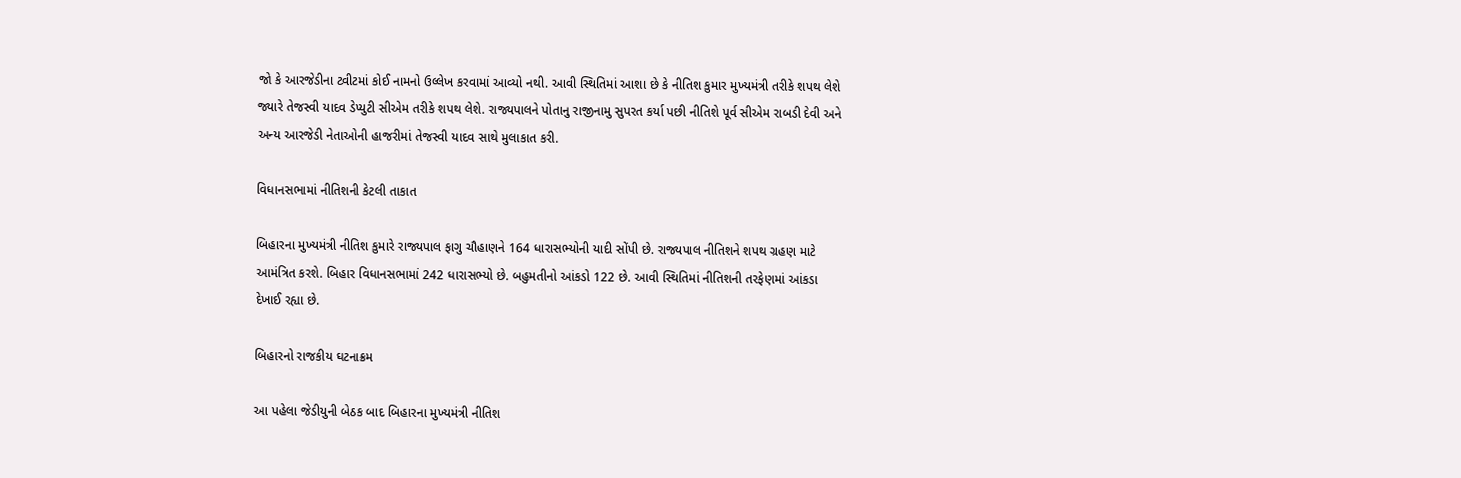જો કે આરજેડીના ટ્વીટમાં કોઈ નામનો ઉલ્લેખ કરવામાં આવ્યો નથી. આવી સ્થિતિમાં આશા છે કે નીતિશ કુમાર મુખ્યમંત્રી તરીકે શપથ લેશે જ્યારે તેજસ્વી યાદવ ડેપ્યુટી સીએમ તરીકે શપથ લેશે. રાજ્યપાલને પોતાનુ રાજીનામુ સુપરત કર્યા પછી નીતિશે પૂર્વ સીએમ રાબડી દેવી અને અન્ય આરજેડી નેતાઓની હાજરીમાં તેજસ્વી યાદવ સાથે મુલાકાત કરી.

વિધાનસભામાં નીતિશની કેટલી તાકાત

બિહારના મુખ્યમંત્રી નીતિશ કુમારે રાજ્યપાલ ફાગુ ચૌહાણને 164 ધારાસભ્યોની યાદી સોંપી છે. રાજ્યપાલ નીતિશને શપથ ગ્રહણ માટે આમંત્રિત કરશે. બિહાર વિધાનસભામાં 242 ધારાસભ્યો છે. બહુમતીનો આંકડો 122 છે. આવી સ્થિતિમાં નીતિશની તરફેણમાં આંકડા દેખાઈ રહ્યા છે.

બિહારનો રાજકીય ઘટનાક્રમ

આ પહેલા જેડીયુની બેઠક બાદ બિહારના મુખ્યમંત્રી નીતિશ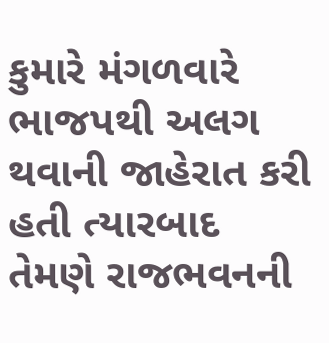કુમારે મંગળવારે ભાજપથી અલગ થવાની જાહેરાત કરી હતી ત્યારબાદ તેમણે રાજભવનની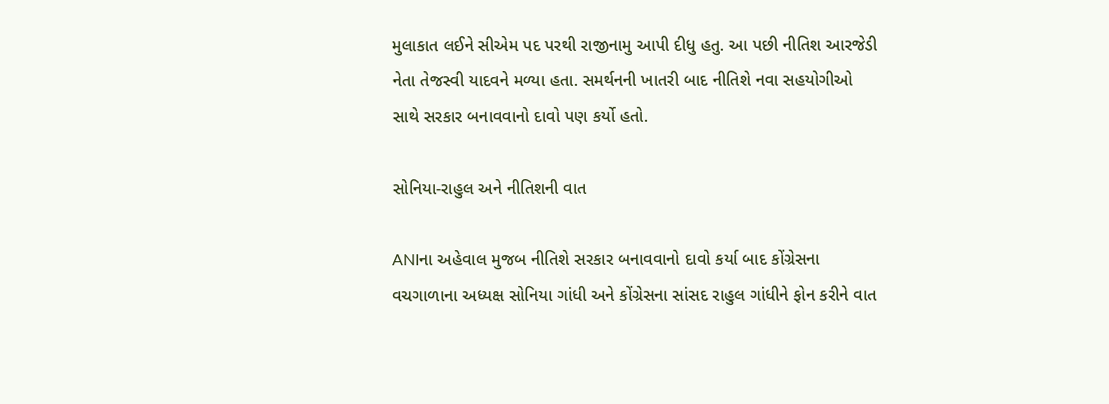મુલાકાત લઈને સીએમ પદ પરથી રાજીનામુ આપી દીધુ હતુ. આ પછી નીતિશ આરજેડી નેતા તેજસ્વી યાદવને મળ્યા હતા. સમર્થનની ખાતરી બાદ નીતિશે નવા સહયોગીઓ સાથે સરકાર બનાવવાનો દાવો પણ કર્યો હતો.

સોનિયા-રાહુલ અને નીતિશની વાત

ANIના અહેવાલ મુજબ નીતિશે સરકાર બનાવવાનો દાવો કર્યા બાદ કોંગ્રેસના વચગાળાના અધ્યક્ષ સોનિયા ગાંધી અને કોંગ્રેસના સાંસદ રાહુલ ગાંધીને ફોન કરીને વાત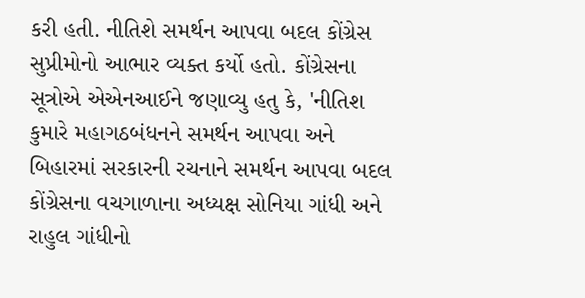કરી હતી. નીતિશે સમર્થન આપવા બદલ કોંગ્રેસ સુપ્રીમોનો આભાર વ્યક્ત કર્યો હતો. કોંગ્રેસના સૂત્રોએ એએનઆઈને જણાવ્યુ હતુ કે, 'નીતિશ કુમારે મહાગઠબંધનને સમર્થન આપવા અને બિહારમાં સરકારની રચનાને સમર્થન આપવા બદલ કોંગ્રેસના વચગાળાના અધ્યક્ષ સોનિયા ગાંધી અને રાહુલ ગાંધીનો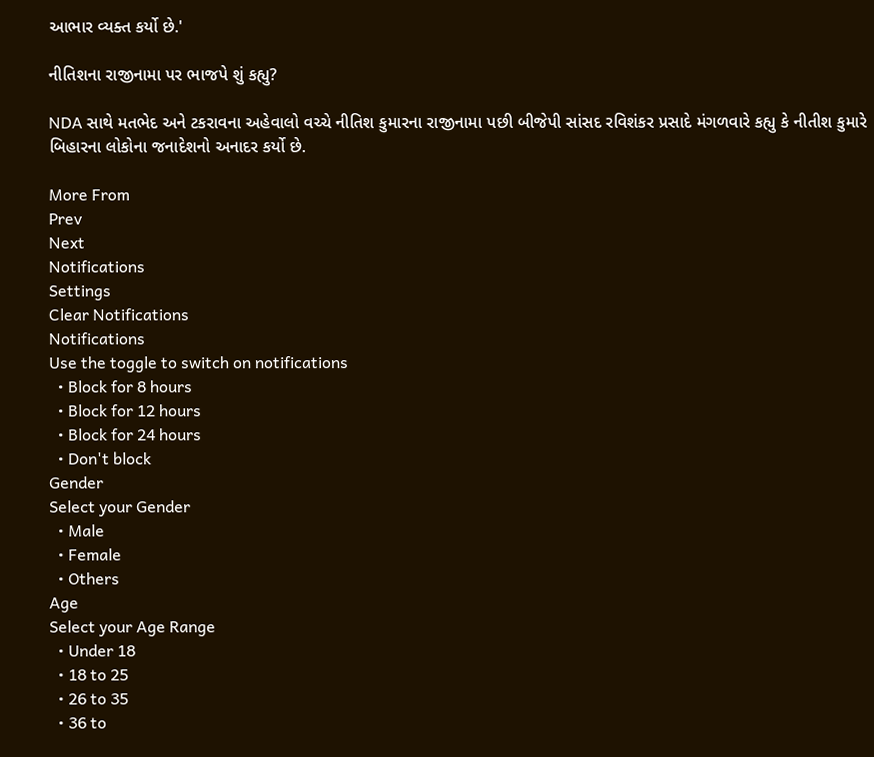આભાર વ્યક્ત કર્યો છે.'

નીતિશના રાજીનામા પર ભાજપે શું કહ્યુ?

NDA સાથે મતભેદ અને ટકરાવના અહેવાલો વચ્ચે નીતિશ કુમારના રાજીનામા પછી બીજેપી સાંસદ રવિશંકર પ્રસાદે મંગળવારે કહ્યુ કે નીતીશ કુમારે બિહારના લોકોના જનાદેશનો અનાદર કર્યો છે.

More From
Prev
Next
Notifications
Settings
Clear Notifications
Notifications
Use the toggle to switch on notifications
  • Block for 8 hours
  • Block for 12 hours
  • Block for 24 hours
  • Don't block
Gender
Select your Gender
  • Male
  • Female
  • Others
Age
Select your Age Range
  • Under 18
  • 18 to 25
  • 26 to 35
  • 36 to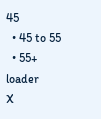45
  • 45 to 55
  • 55+
loader
X